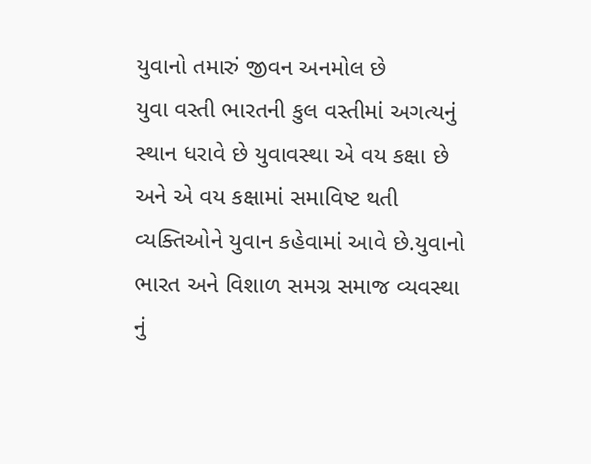યુવાનો તમારું જીવન અનમોલ છે
યુવા વસ્તી ભારતની કુલ વસ્તીમાં અગત્યનું સ્થાન ધરાવે છે યુવાવસ્થા એ વય કક્ષા છે અને એ વય કક્ષામાં સમાવિષ્ટ થતી વ્યક્તિઓને યુવાન કહેવામાં આવે છે.યુવાનો ભારત અને વિશાળ સમગ્ર સમાજ વ્યવસ્થા નું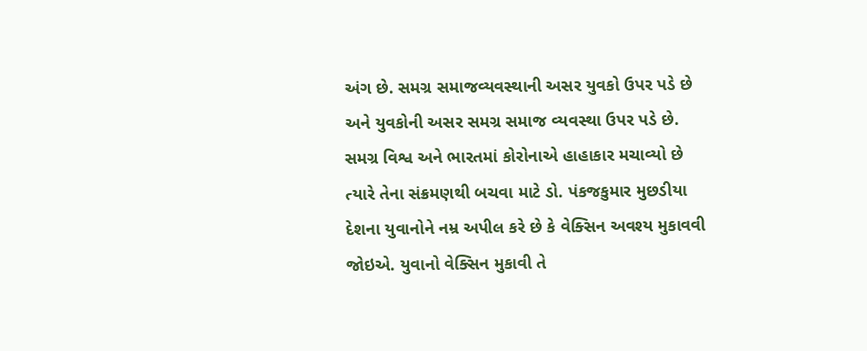અંગ છે. સમગ્ર સમાજવ્યવસ્થાની અસર યુવકો ઉપર પડે છે અને યુવકોની અસર સમગ્ર સમાજ વ્યવસ્થા ઉપર પડે છે. સમગ્ર વિશ્વ અને ભારતમાં કોરોનાએ હાહાકાર મચાવ્યો છે ત્યારે તેના સંક્રમણથી બચવા માટે ડો. પંકજકુમાર મુછડીયા દેશના યુવાનોને નમ્ર અપીલ કરે છે કે વેક્સિન અવશ્ય મુકાવવી જોઇએ. યુવાનો વેક્સિન મુકાવી તે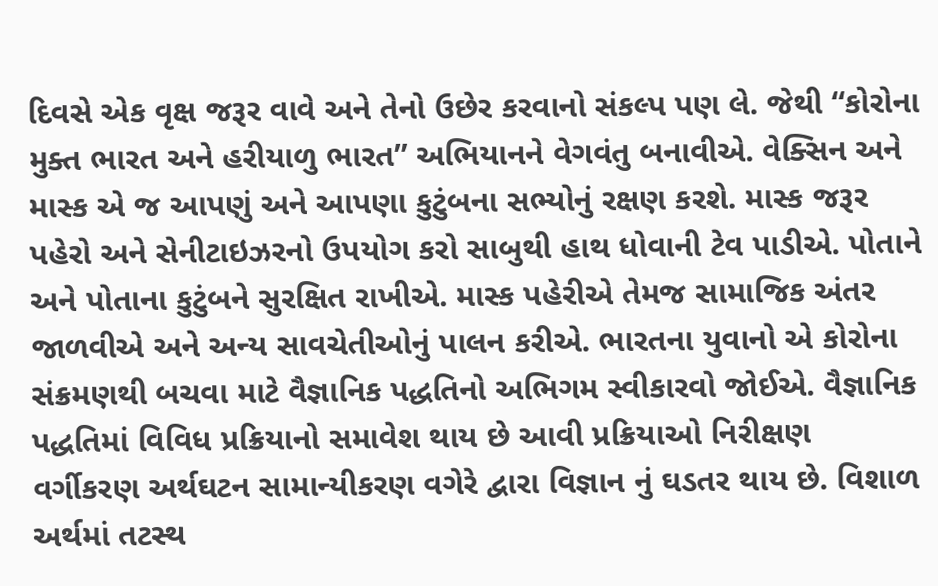દિવસે એક વૃક્ષ જરૂર વાવે અને તેનો ઉછેર કરવાનો સંકલ્પ પણ લે. જેથી “કોરોના મુક્ત ભારત અને હરીયાળુ ભારત” અભિયાનને વેગવંતુ બનાવીએ. વેક્સિન અને માસ્ક એ જ આપણું અને આપણા કુટુંબના સભ્યોનું રક્ષણ કરશે. માસ્ક જરૂર પહેરો અને સેનીટાઇઝરનો ઉપયોગ કરો સાબુથી હાથ ધોવાની ટેવ પાડીએ. પોતાને અને પોતાના કુટુંબને સુરક્ષિત રાખીએ. માસ્ક પહેરીએ તેમજ સામાજિક અંતર જાળવીએ અને અન્ય સાવચેતીઓનું પાલન કરીએ. ભારતના યુવાનો એ કોરોના સંક્રમણથી બચવા માટે વૈજ્ઞાનિક પદ્ધતિનો અભિગમ સ્વીકારવો જોઈએ. વૈજ્ઞાનિક પદ્ધતિમાં વિવિધ પ્રક્રિયાનો સમાવેશ થાય છે આવી પ્રક્રિયાઓ નિરીક્ષણ વર્ગીકરણ અર્થઘટન સામાન્યીકરણ વગેરે દ્વારા વિજ્ઞાન નું ઘડતર થાય છે. વિશાળ અર્થમાં તટસ્થ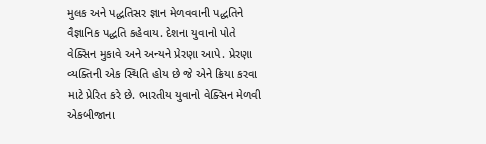મુલક અને પદ્ધતિસર જ્ઞાન મેળવવાની પદ્ધતિને વૈજ્ઞાનિક પદ્ધતિ કહેવાય. દેશના યુવાનો પોતે વેક્સિન મુકાવે અને અન્યને પ્રેરણા આપે. પ્રેરણા વ્યક્તિની એક સ્થિતિ હોય છે જે એને ક્રિયા કરવા માટે પ્રેરિત કરે છે. ભારતીય યુવાનો વેક્સિન મેળવી એકબીજાના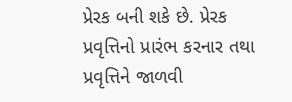પ્રેરક બની શકે છે. પ્રેરક પ્રવૃત્તિનો પ્રારંભ કરનાર તથા પ્રવૃત્તિને જાળવી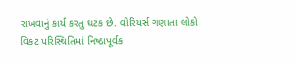રાખવાનું કાર્ય કરતુ ઘટક છે. વોરિયર્સ ગણાતા લોકો વિકટ પરિસ્થિતિમાં નિષ્ઠાપૂર્વક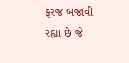ફરજ બજાવી રહ્યા છે જે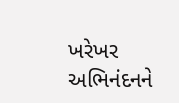ખરેખર અભિનંદનને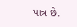પાત્ર છે.